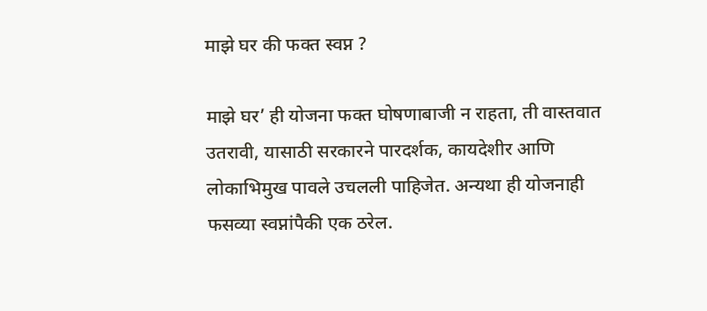माझे घर की फक्त स्वप्न ?

माझे घर’ ही योजना फक्त घोषणाबाजी न राहता, ती वास्तवात उतरावी, यासाठी सरकारने पारदर्शक, कायदेशीर आणि लोकाभिमुख पावले उचलली पाहिजेत. अन्यथा ही योजनाही फसव्या स्वप्नांपैकी एक ठरेल.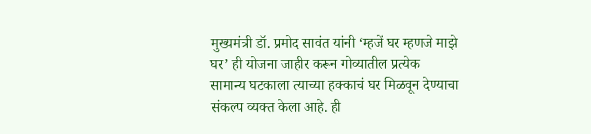मुख्यमंत्री डॉ. प्रमोद सावंत यांनी ‘म्हजें घर म्हणजे माझे घर’ ही योजना जाहीर करून गोव्यातील प्रत्येक सामान्य घटकाला त्याच्या हक्काचं घर मिळवून देण्याचा संकल्प व्यक्त केला आहे. ही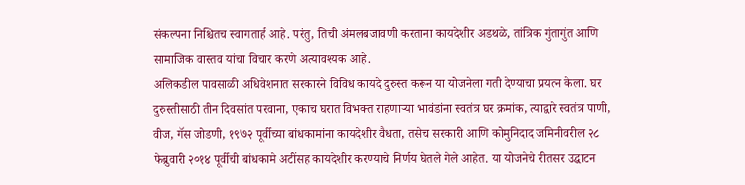संकल्पना निश्चितच स्वागतार्ह आहे. परंतु, तिची अंमलबजावणी करताना कायदेशीर अडथळे, तांत्रिक गुंतागुंत आणि सामाजिक वास्तव यांचा विचार करणे अत्यावश्यक आहे.
अलिकडील पावसाळी अधिवेशनात सरकारने विविध कायदे दुरुस्त करून या योजनेला गती देण्याचा प्रयत्न केला. घर दुरुस्तीसाठी तीन दिवसांत परवाना, एकाच घरात विभक्त राहणाऱ्या भावंडांना स्वतंत्र घर क्रमांक, त्याद्वारे स्वतंत्र पाणी, वीज, गॅस जोडणी, १९७२ पूर्वीच्या बांधकामांना कायदेशीर वैधता, तसेच सरकारी आणि कोमुनिदाद जमिनीवरील २८ फेब्रुवारी २०१४ पूर्वीची बांधकामे अटींसह कायदेशीर करण्याचे निर्णय घेतले गेले आहेत. या योजनेचे रीतसर उद्घाटन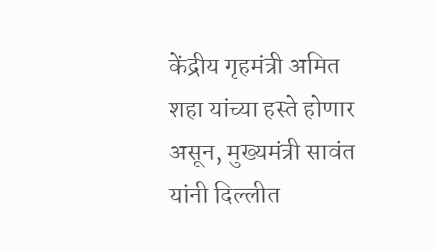केंद्रीय गृहमंत्री अमित शहा यांच्या हस्ते होणार असून, मुख्यमंत्री सावंत यांनी दिल्लीत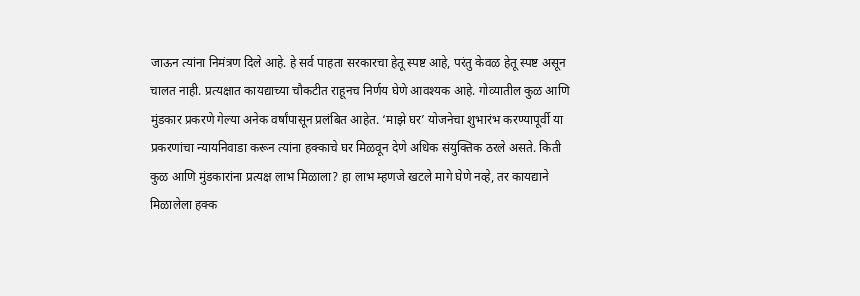जाऊन त्यांना निमंत्रण दिले आहे. हे सर्व पाहता सरकारचा हेतू स्पष्ट आहे, परंतु केवळ हेतू स्पष्ट असून चालत नाही. प्रत्यक्षात कायद्याच्या चौकटीत राहूनच निर्णय घेणे आवश्यक आहे. गोव्यातील कुळ आणि मुंडकार प्रकरणे गेल्या अनेक वर्षांपासून प्रलंबित आहेत. ‘माझे घर’ योजनेचा शुभारंभ करण्यापूर्वी या प्रकरणांचा न्यायनिवाडा करून त्यांना हक्काचे घर मिळवून देणे अधिक संयुक्तिक ठरले असते. किती कुळ आणि मुंडकारांना प्रत्यक्ष लाभ मिळाला? हा लाभ म्हणजे खटले मागे घेणे नव्हे, तर कायद्याने मिळालेला हक्क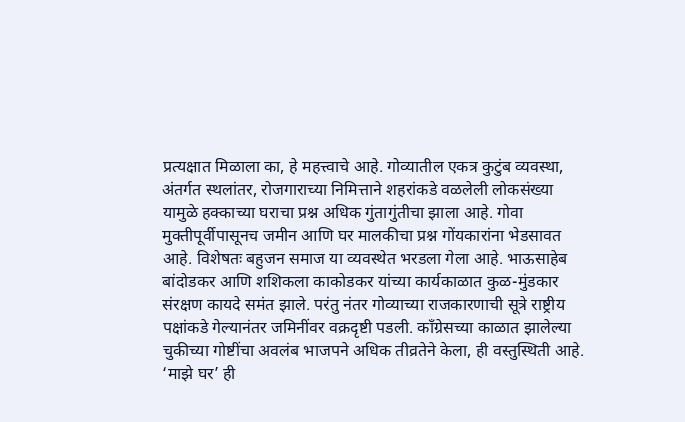प्रत्यक्षात मिळाला का, हे महत्त्वाचे आहे. गोव्यातील एकत्र कुटुंब व्यवस्था, अंतर्गत स्थलांतर, रोजगाराच्या निमित्ताने शहरांकडे वळलेली लोकसंख्या यामुळे हक्काच्या घराचा प्रश्न अधिक गुंतागुंतीचा झाला आहे. गोवा मुक्तीपूर्वीपासूनच जमीन आणि घर मालकीचा प्रश्न गोंयकारांना भेडसावत आहे. विशेषतः बहुजन समाज या व्यवस्थेत भरडला गेला आहे. भाऊसाहेब बांदोडकर आणि शशिकला काकोडकर यांच्या कार्यकाळात कुळ-मुंडकार संरक्षण कायदे समंत झाले. परंतु नंतर गोव्याच्या राजकारणाची सूत्रे राष्ट्रीय पक्षांकडे गेल्यानंतर जमिनींवर वक्रदृष्टी पडली. काँग्रेसच्या काळात झालेल्या चुकीच्या गोष्टींचा अवलंब भाजपने अधिक तीव्रतेने केला, ही वस्तुस्थिती आहे. ‘माझे घर’ ही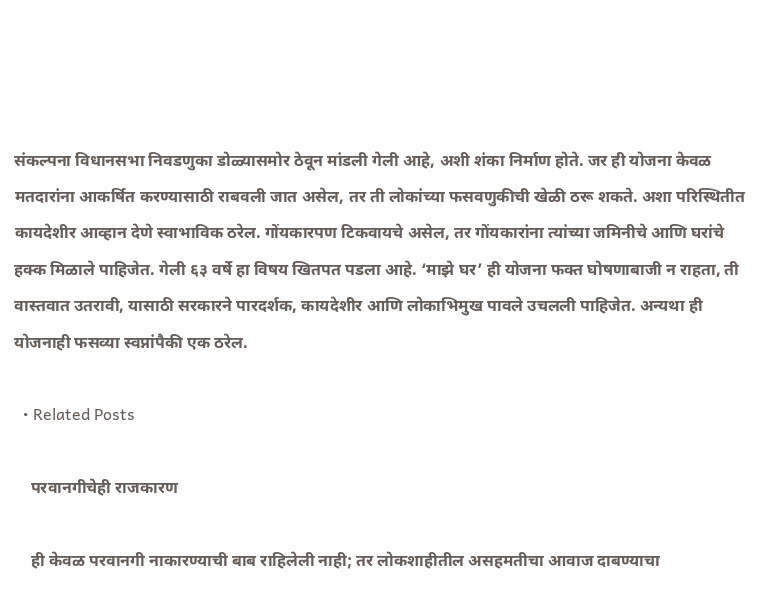संकल्पना विधानसभा निवडणुका डोळ्यासमोर ठेवून मांडली गेली आहे, अशी शंका निर्माण होते. जर ही योजना केवळ मतदारांना आकर्षित करण्यासाठी राबवली जात असेल, तर ती लोकांच्या फसवणुकीची खेळी ठरू शकते. अशा परिस्थितीत कायदेशीर आव्हान देणे स्वाभाविक ठरेल. गोंयकारपण टिकवायचे असेल, तर गोंयकारांना त्यांच्या जमिनीचे आणि घरांचे हक्क मिळाले पाहिजेत. गेली ६३ वर्षे हा विषय खितपत पडला आहे. ‘माझे घर’ ही योजना फक्त घोषणाबाजी न राहता, ती वास्तवात उतरावी, यासाठी सरकारने पारदर्शक, कायदेशीर आणि लोकाभिमुख पावले उचलली पाहिजेत. अन्यथा ही योजनाही फसव्या स्वप्नांपैकी एक ठरेल.

  • Related Posts

    परवानगीचेही राजकारण

    ही केवळ परवानगी नाकारण्याची बाब राहिलेली नाही; तर लोकशाहीतील असहमतीचा आवाज दाबण्याचा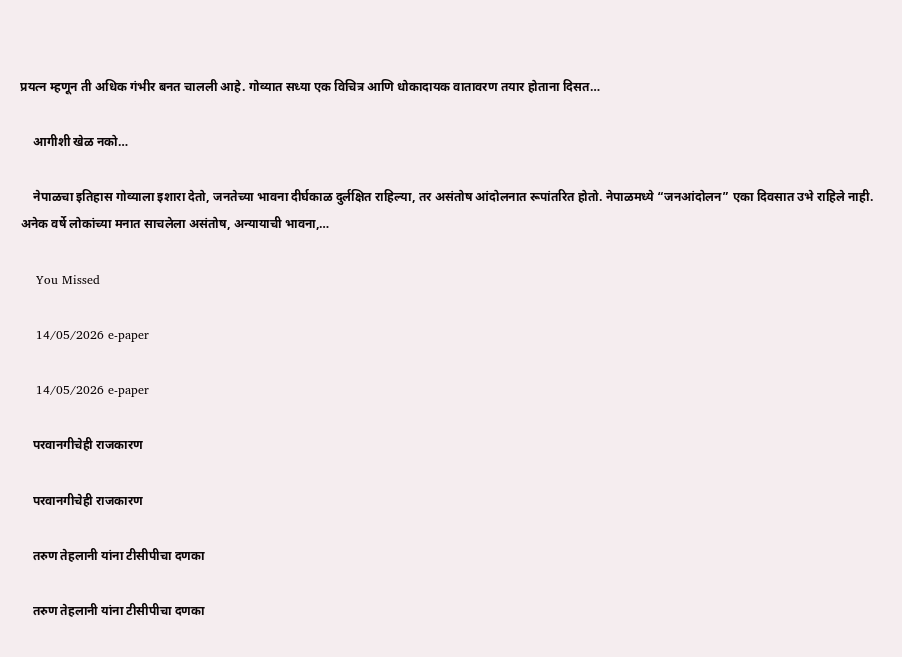प्रयत्न म्हणून ती अधिक गंभीर बनत चालली आहे. गोव्यात सध्या एक विचित्र आणि धोकादायक वातावरण तयार होताना दिसत…

    आगीशी खेळ नको…

    नेपाळचा इतिहास गोव्याला इशारा देतो, जनतेच्या भावना दीर्घकाळ दुर्लक्षित राहिल्या, तर असंतोष आंदोलनात रूपांतरित होतो. नेपाळमध्ये “जनआंदोलन” एका दिवसात उभे राहिले नाही. अनेक वर्षे लोकांच्या मनात साचलेला असंतोष, अन्यायाची भावना,…

    You Missed

    14/05/2026 e-paper

    14/05/2026 e-paper

    परवानगीचेही राजकारण

    परवानगीचेही राजकारण

    तरुण तेहलानी यांना टीसीपीचा दणका

    तरुण तेहलानी यांना टीसीपीचा दणका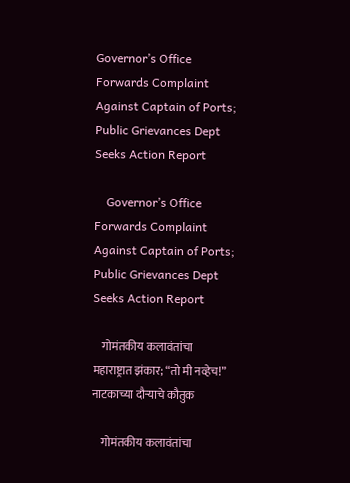Governor’s Office Forwards Complaint Against Captain of Ports; Public Grievances Dept Seeks Action Report

    Governor’s Office Forwards Complaint Against Captain of Ports; Public Grievances Dept Seeks Action Report

    गोमंतकीय कलावंतांचा महाराष्ट्रात झंकार; “तो मी नव्हेच!” नाटकाच्या दौऱ्याचे कौतुक

    गोमंतकीय कलावंतांचा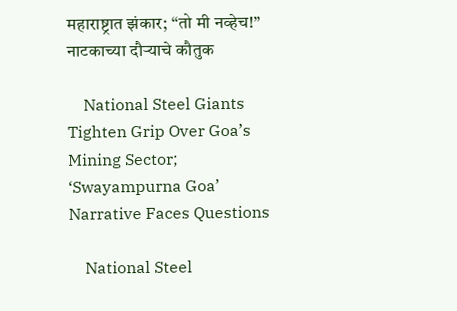महाराष्ट्रात झंकार; “तो मी नव्हेच!” नाटकाच्या दौऱ्याचे कौतुक

    National Steel Giants Tighten Grip Over Goa’s Mining Sector; ‘Swayampurna Goa’ Narrative Faces Questions

    National Steel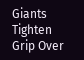Giants Tighten Grip Over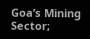Goa’s Mining Sector;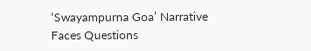‘Swayampurna Goa’ Narrative Faces Questions